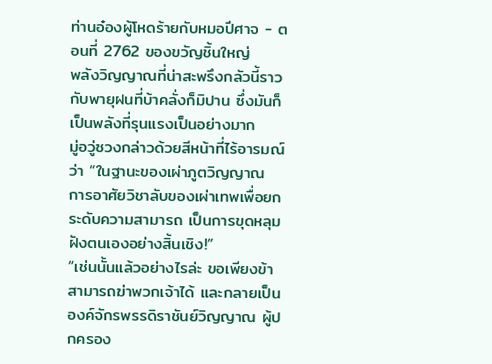ท่านอ๋องผู้โหดร้ายกับหมอปีศาจ - ตอนที่ 2762 ของขวัญชิ้นใหญ่
พลังวิญญาณที่น่าสะพรึงกลัวนี้ราวกับพายุฝนที่บ้าคลั่งก็มิปาน ซึ่งมันก็เป็นพลังที่รุนแรงเป็นอย่างมาก
มู่อวู่ซวงกล่าวด้วยสีหน้าที่ไร้อารมณ์ว่า “ในฐานะของเผ่าภูตวิญญาณ การอาศัยวิชาลับของเผ่าเทพเพื่อยกระดับความสามารถ เป็นการขุดหลุมฝังตนเองอย่างสิ้นเชิง!”
“เช่นนั้นแล้วอย่างไรล่ะ ขอเพียงข้าสามารถฆ่าพวกเจ้าได้ และกลายเป็นองค์จักรพรรดิราชันย์วิญญาณ ผู้ปกครอง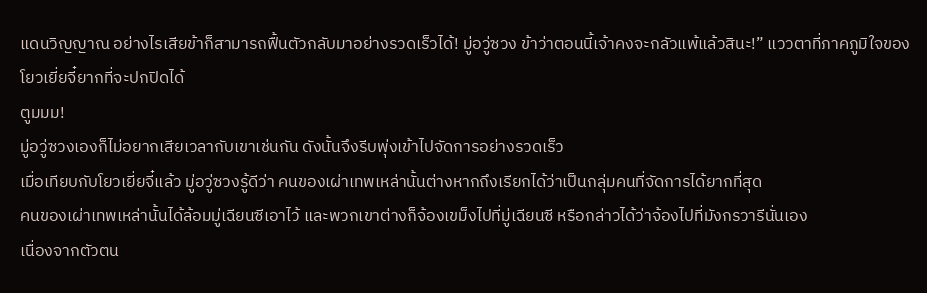แดนวิญญาณ อย่างไรเสียข้าก็สามารถฟื้นตัวกลับมาอย่างรวดเร็วได้! มู่อวู่ซวง ข้าว่าตอนนี้เจ้าคงจะกลัวแพ้แล้วสินะ!” แววตาที่ภาคภูมิใจของโยวเยี่ยจี๋ยากที่จะปกปิดได้
ตูมมม!
มู่อวู่ซวงเองก็ไม่อยากเสียเวลากับเขาเช่นกัน ดังนั้นจึงรีบพุ่งเข้าไปจัดการอย่างรวดเร็ว
เมื่อเทียบกับโยวเยี่ยจี๋แล้ว มู่อวู่ซวงรู้ดีว่า คนของเผ่าเทพเหล่านั้นต่างหากถึงเรียกได้ว่าเป็นกลุ่มคนที่จัดการได้ยากที่สุด
คนของเผ่าเทพเหล่านั้นได้ล้อมมู่เฉียนซีเอาไว้ และพวกเขาต่างก็จ้องเขม็งไปที่มู่เฉียนซี หรือกล่าวได้ว่าจ้องไปที่มังกรวารีนั่นเอง
เนื่องจากตัวตน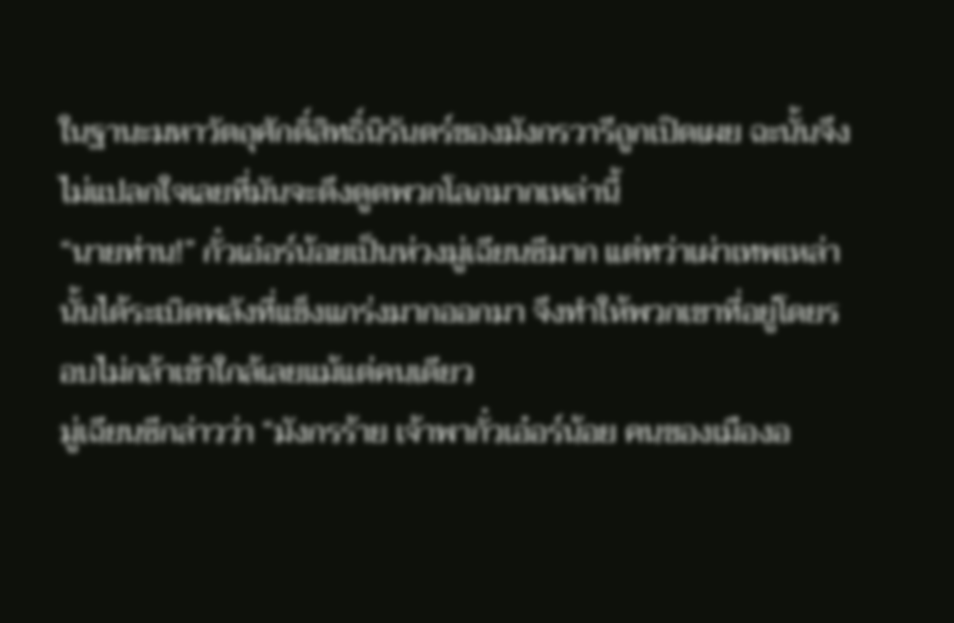ในฐานะมหาวัตถุศักดิ์สิทธิ์นิรันดร์ของมังกรวารีถูกเปิดเผย ฉะนั้นจึงไม่แปลกใจเลยที่มันจะดึงดูดพวกโลภมากเหล่านี้
“นายท่าน!” กั๋วเอ๋อร์น้อยเป็นห่วงมู่เฉียนซีมาก แต่ทว่าเผ่าเทพเหล่านั้นได้ระเบิดพลังที่แข็งแกร่งมากออกมา จึงทำให้พวกเขาที่อยู่โดยรอบไม่กล้าเข้าใกล้เลยแม้แต่คนเดียว
มู่เฉียนซีกล่าวว่า “มังกรร้าย เจ้าพากั๋วเอ๋อร์น้อย คนของเมืองอ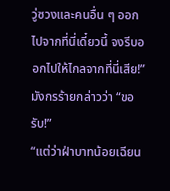วู่ซวงและคนอื่น ๆ ออกไปจากที่นี่เดี๋ยวนี้ จงรีบออกไปให้ไกลจากที่นี่เสีย!”
มังกรร้ายกล่าวว่า “ขอรับ!”
“แต่ว่าฝ่าบาทน้อยเฉียน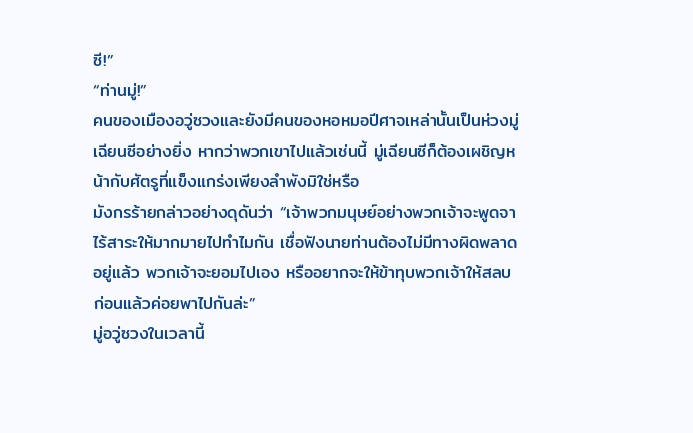ซี!”
“ท่านมู่!”
คนของเมืองอวู่ซวงและยังมีคนของหอหมอปีศาจเหล่านั้นเป็นห่วงมู่เฉียนซีอย่างยิ่ง หากว่าพวกเขาไปแล้วเช่นนี้ มู่เฉียนซีก็ต้องเผชิญหน้ากับศัตรูที่แข็งแกร่งเพียงลำพังมิใช่หรือ
มังกรร้ายกล่าวอย่างดุดันว่า “เจ้าพวกมนุษย์อย่างพวกเจ้าจะพูดจาไร้สาระให้มากมายไปทำไมกัน เชื่อฟังนายท่านต้องไม่มีทางผิดพลาดอยู่แล้ว พวกเจ้าจะยอมไปเอง หรืออยากจะให้ข้าทุบพวกเจ้าให้สลบก่อนแล้วค่อยพาไปกันล่ะ”
มู่อวู่ซวงในเวลานี้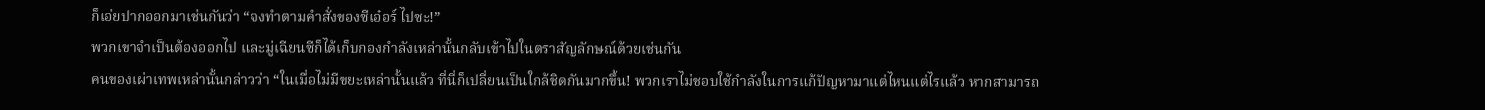ก็เอ่ยปากออกมาเช่นกันว่า “จงทำตามคำสั่งของซีเอ๋อร์ ไปซะ!”
พวกเขาจำเป็นต้องออกไป และมู่เฉียนซีก็ได้เก็บกองกำลังเหล่านั้นกลับเข้าไปในตราสัญลักษณ์ด้วยเช่นกัน
คนของเผ่าเทพเหล่านั้นกล่าวว่า “ในเมื่อไม่มีขยะเหล่านั้นแล้ว ที่นี่ก็เปลี่ยนเป็นใกล้ชิดกันมากขึ้น! พวกเราไม่ชอบใช้กำลังในการแก้ปัญหามาแต่ไหนแต่ไรแล้ว หากสามารถ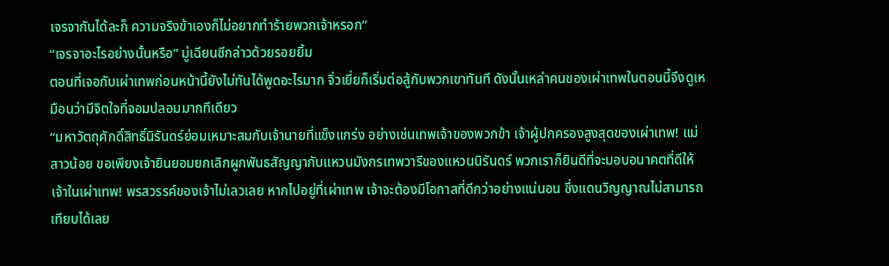เจรจากันได้ละก็ ความจริงข้าเองก็ไม่อยากทำร้ายพวกเจ้าหรอก”
“เจรจาอะไรอย่างนั้นหรือ” มู่เฉียนซีกล่าวด้วยรอยยิ้ม
ตอนที่เจอกับเผ่าเทพก่อนหน้านี้ยังไม่ทันได้พูดอะไรมาก จิ่วเยี่ยก็เริ่มต่อสู้กับพวกเขาทันที ดังนั้นเหล่าคนของเผ่าเทพในตอนนี้จึงดูเหมือนว่ามีจิตใจที่จอมปลอมมากทีเดียว
“มหาวัตถุศักดิ์สิทธิ์นิรันดร์ย่อมเหมาะสมกับเจ้านายที่แข็งแกร่ง อย่างเช่นเทพเจ้าของพวกข้า เจ้าผู้ปกครองสูงสุดของเผ่าเทพ! แม่สาวน้อย ขอเพียงเจ้ายินยอมยกเลิกผูกพันธสัญญากับแหวนมังกรเทพวารีของแหวนนิรันดร์ พวกเราก็ยินดีที่จะมอบอนาคตที่ดีให้เจ้าในเผ่าเทพ! พรสวรรค์ของเจ้าไม่เลวเลย หากไปอยู่ที่เผ่าเทพ เจ้าจะต้องมีโอกาสที่ดีกว่าอย่างแน่นอน ซึ่งแดนวิญญาณไม่สามารถเทียบได้เลย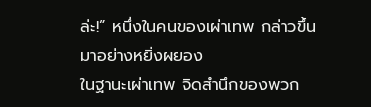ล่ะ!” หนึ่งในคนของเผ่าเทพ กล่าวขึ้นมาอย่างหยิ่งผยอง
ในฐานะเผ่าเทพ จิดสำนึกของพวก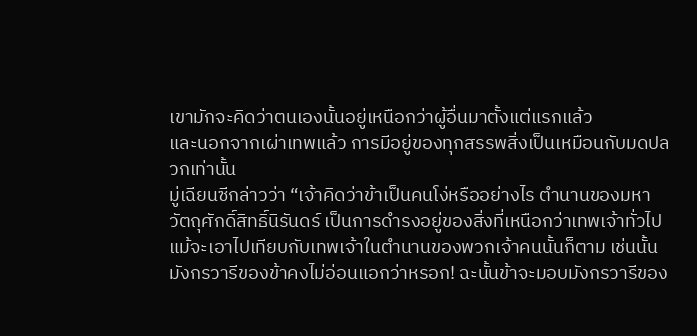เขามักจะคิดว่าตนเองนั้นอยู่เหนือกว่าผู้อื่นมาตั้งแต่แรกแล้ว
และนอกจากเผ่าเทพแล้ว การมีอยู่ของทุกสรรพสิ่งเป็นเหมือนกับมดปลวกเท่านั้น
มู่เฉียนซีกล่าวว่า “เจ้าคิดว่าข้าเป็นคนโง่หรืออย่างไร ตำนานของมหาวัตถุศักดิ์สิทธิ์นิรันดร์ เป็นการดำรงอยู่ของสิ่งที่เหนือกว่าเทพเจ้าทั่วไป แม้จะเอาไปเทียบกับเทพเจ้าในตำนานของพวกเจ้าคนนั้นก็ตาม เช่นนั้นมังกรวารีของข้าคงไม่อ่อนแอกว่าหรอก! ฉะนั้นข้าจะมอบมังกรวารีของ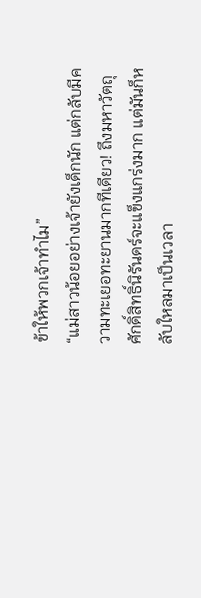ข้าให้พวกเจ้าทำไม”
“แม่สาวน้อยอย่างเจ้ายังเด็กนัก แต่กลับมีความทะเยอทะยานมากทีเดียว! ถึงมหาวัตถุศักดิ์สิทธิ์นิรันดร์จะแข็งแกร่งมาก แต่มันก็หลับใหลมาเป็นเวลา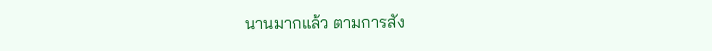นานมากแล้ว ตามการสัง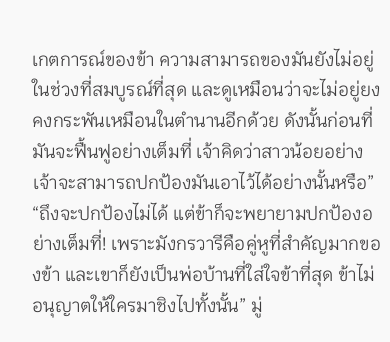เกตการณ์ของข้า ความสามารถของมันยังไม่อยู่ในช่วงที่สมบูรณ์ที่สุด และดูเหมือนว่าจะไม่อยู่ยงคงกระพันเหมือนในตำนานอีกด้วย ดังนั้นก่อนที่มันจะฟื้นฟูอย่างเต็มที่ เจ้าคิดว่าสาวน้อยอย่างเจ้าจะสามารถปกป้องมันเอาไว้ได้อย่างนั้นหรือ”
“ถึงจะปกป้องไม่ได้ แต่ข้าก็จะพยายามปกป้องอย่างเต็มที่! เพราะมังกรวารีคือคู่หูที่สำคัญมากของข้า และเขาก็ยังเป็นพ่อบ้านที่ใส่ใจข้าที่สุด ข้าไม่อนุญาตให้ใครมาชิงไปทั้งนั้น” มู่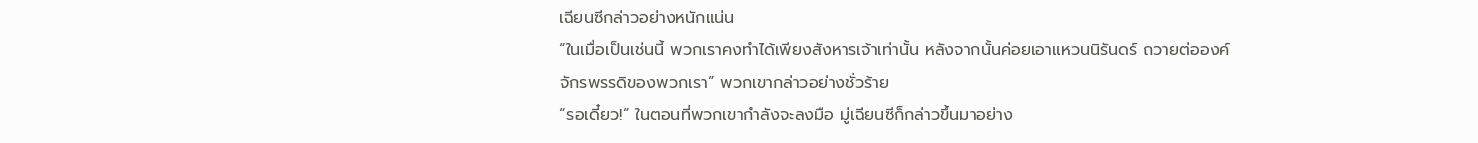เฉียนซีกล่าวอย่างหนักแน่น
“ในเมื่อเป็นเช่นนี้ พวกเราคงทำได้เพียงสังหารเจ้าเท่านั้น หลังจากนั้นค่อยเอาแหวนนิรันดร์ ถวายต่อองค์จักรพรรดิของพวกเรา” พวกเขากล่าวอย่างชั่วร้าย
“รอเดี๋ยว!” ในตอนที่พวกเขากำลังจะลงมือ มู่เฉียนซีก็กล่าวขึ้นมาอย่าง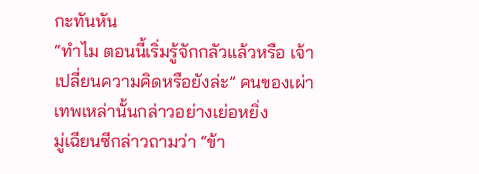กะทันหัน
“ทำไม ตอนนี้เริ่มรู้จักกลัวแล้วหรือ เจ้าเปลี่ยนความคิดหรือยังล่ะ” คนของเผ่าเทพเหล่านั้นกล่าวอย่างเย่อหยิ่ง
มู่เฉียนซีกล่าวถามว่า “ข้า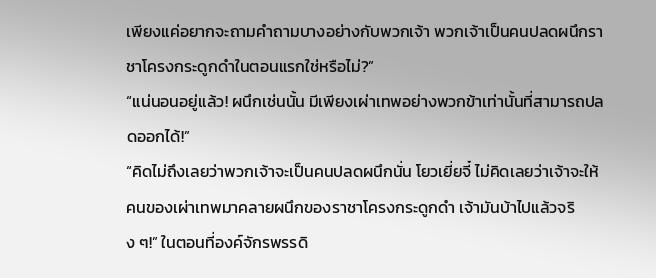เพียงแค่อยากจะถามคำถามบางอย่างกับพวกเจ้า พวกเจ้าเป็นคนปลดผนึกราชาโครงกระดูกดำในตอนแรกใช่หรือไม่?”
“แน่นอนอยู่แล้ว! ผนึกเช่นนั้น มีเพียงเผ่าเทพอย่างพวกข้าเท่านั้นที่สามารถปลดออกได้!”
“คิดไม่ถึงเลยว่าพวกเจ้าจะเป็นคนปลดผนึกนั่น โยวเยี่ยจี๋ ไม่คิดเลยว่าเจ้าจะให้คนของเผ่าเทพมาคลายผนึกของราชาโครงกระดูกดำ เจ้ามันบ้าไปแล้วจริง ๆ!” ในตอนที่องค์จักรพรรดิ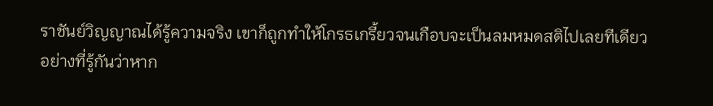ราชันย์วิญญาณได้รู้ความจริง เขาก็ถูกทำให้โกรธเกรี้ยวจนเกือบจะเป็นลมหมดสติไปเลยทีเดียว
อย่างที่รู้กันว่าหาก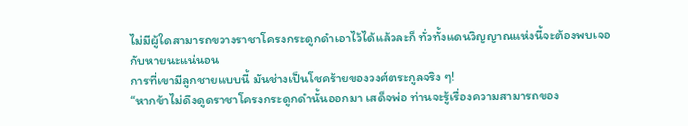ไม่มีผู้ใดสามารถขวางราชาโครงกระดูกดำเอาไว้ได้แล้วละก็ ทั่วทั้งแดนวิญญาณแห่งนี้จะต้องพบเจอกับหายนะแน่นอน
การที่เขามีลูกชายแบบนี้ มันช่างเป็นโชคร้ายของวงศ์ตระกูลจริง ๆ!
“หากข้าไม่ดึงดูดราชาโครงกระดูกดำนั้นออกมา เสด็จพ่อ ท่านจะรู้เรื่องความสามารถของ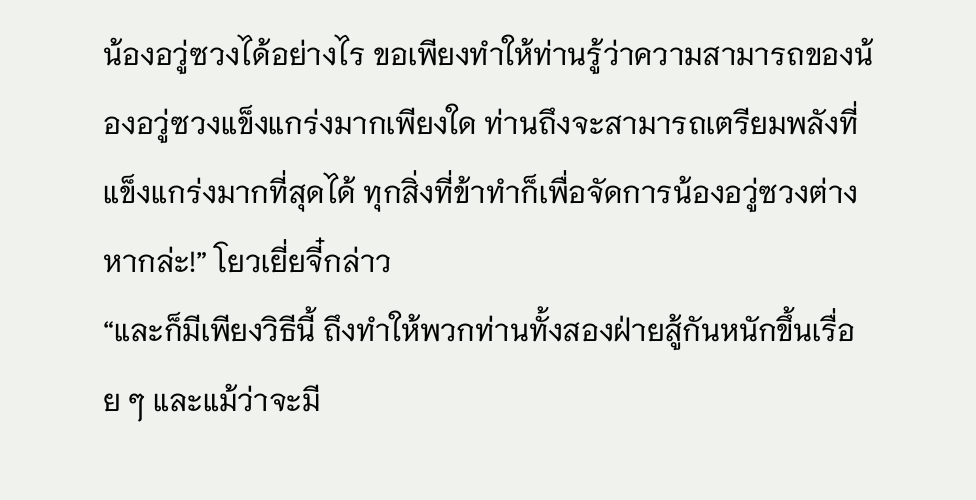น้องอวู่ซวงได้อย่างไร ขอเพียงทำให้ท่านรู้ว่าความสามารถของน้องอวู่ซวงแข็งแกร่งมากเพียงใด ท่านถึงจะสามารถเตรียมพลังที่แข็งแกร่งมากที่สุดได้ ทุกสิ่งที่ข้าทำก็เพื่อจัดการน้องอวู่ซวงต่างหากล่ะ!” โยวเยี่ยจี๋กล่าว
“และก็มีเพียงวิธีนี้ ถึงทำให้พวกท่านทั้งสองฝ่ายสู้กันหนักขึ้นเรื่อย ๆ และแม้ว่าจะมี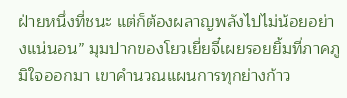ฝ่ายหนึ่งที่ชนะ แต่ก็ต้องผลาญพลังไปไม่น้อยอย่างแน่นอน” มุมปากของโยวเยี่ยจี๋เผยรอยยิ้มที่ภาคภูมิใจออกมา เขาคำนวณแผนการทุกย่างก้าว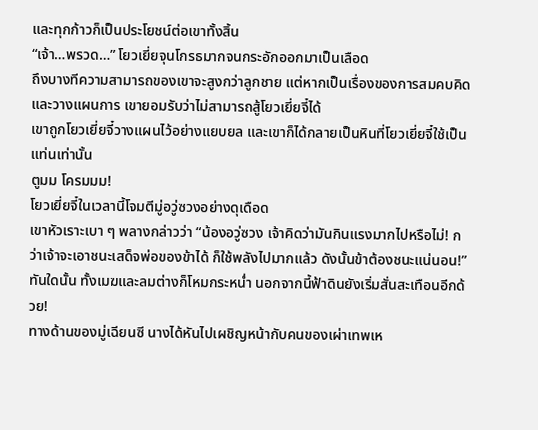และทุกก้าวก็เป็นประโยชน์ต่อเขาทั้งสิ้น
“เจ้า…พรวด…” โยวเยี่ยจุนโกรธมากจนกระอักออกมาเป็นเลือด
ถึงบางทีความสามารถของเขาจะสูงกว่าลูกชาย แต่หากเป็นเรื่องของการสมคบคิดและวางแผนการ เขายอมรับว่าไม่สามารถสู้โยวเยี่ยจี๋ได้
เขาถูกโยวเยี่ยจี๋วางแผนไว้อย่างแยบยล และเขาก็ได้กลายเป็นหินที่โยวเยี่ยจี๋ใช้เป็นแท่นเท่านั้น
ตูมม โครมมม!
โยวเยี่ยจี๋ในเวลานี้โจมตีมู่อวู่ซวงอย่างดุเดือด
เขาหัวเราะเบา ๆ พลางกล่าวว่า “น้องอวู่ซวง เจ้าคิดว่ามันกินแรงมากไปหรือไม่! กว่าเจ้าจะเอาชนะเสด็จพ่อของข้าได้ ก็ใช้พลังไปมากแล้ว ดังนั้นข้าต้องชนะแน่นอน!”
ทันใดนั้น ทั้งเมฆและลมต่างก็โหมกระหน่ำ นอกจากนี้ฟ้าดินยังเริ่มสั่นสะเทือนอีกด้วย!
ทางด้านของมู่เฉียนซี นางได้หันไปเผชิญหน้ากับคนของเผ่าเทพเห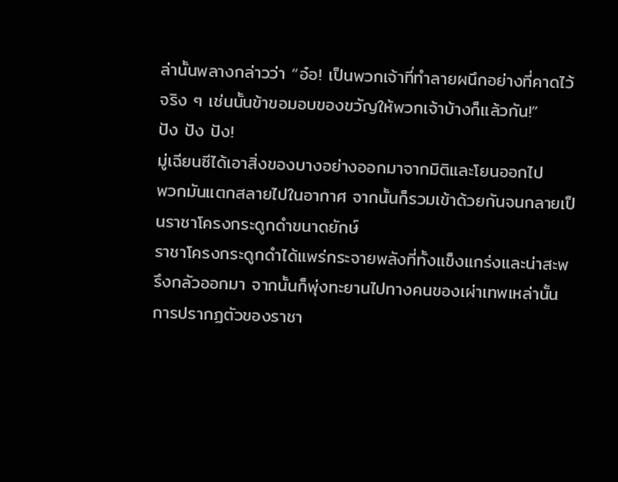ล่านั้นพลางกล่าวว่า “อ๋อ! เป็นพวกเจ้าที่ทำลายผนึกอย่างที่คาดไว้จริง ๆ เช่นนั้นข้าขอมอบของขวัญให้พวกเจ้าบ้างก็แล้วกัน!”
ปัง ปัง ปัง!
มู่เฉียนซีได้เอาสิ่งของบางอย่างออกมาจากมิติและโยนออกไป
พวกมันแตกสลายไปในอากาศ จากนั้นก็รวมเข้าด้วยกันจนกลายเป็นราชาโครงกระดูกดำขนาดยักษ์
ราชาโครงกระดูกดำได้แพร่กระจายพลังที่ทั้งแข็งแกร่งและน่าสะพรึงกลัวออกมา จากนั้นก็พุ่งทะยานไปทางคนของเผ่าเทพเหล่านั้น
การปรากฏตัวของราชา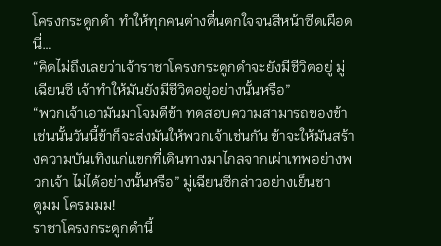โครงกระดูกดำ ทำให้ทุกคนต่างตื่นตกใจจนสีหน้าซีดเผือด นี่…
“คิดไม่ถึงเลยว่าเจ้าราชาโครงกระดูกดำจะยังมีชีวิตอยู่ มู่เฉียนซี เจ้าทำให้มันยังมีชีวิตอยู่อย่างนั้นหรือ”
“พวกเจ้าเอามันมาโจมตีข้า ทดสอบความสามารถของข้า เช่นนั้นวันนี้ข้าก็จะส่งมันให้พวกเจ้าเช่นกัน ข้าจะให้มันสร้างความบันเทิงแก่แขกที่เดินทางมาไกลจากเผ่าเทพอย่างพวกเจ้า ไม่ได้อย่างนั้นหรือ” มู่เฉียนซีกล่าวอย่างเย็นชา
ตูมม โครมมม!
ราชาโครงกระดูกดำนี้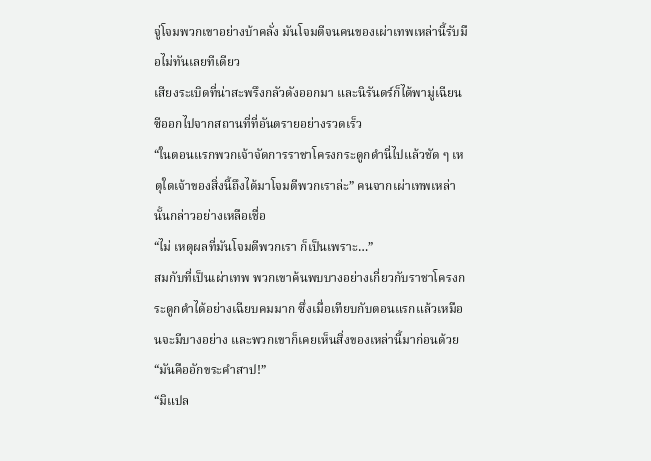จู่โจมพวกเขาอย่างบ้าคลั่ง มันโจมตีจนคนของเผ่าเทพเหล่านี้รับมือไม่ทันเลยทีเดียว
เสียงระเบิดที่น่าสะพรึงกลัวดังออกมา และนิรันดร์ก็ได้พามู่เฉียนซีออกไปจากสถานที่ที่อันตรายอย่างรวดเร็ว
“ในตอนแรกพวกเจ้าจัดการราชาโครงกระดูกดำนี่ไปแล้วชัด ๆ เหตุใดเจ้าของสิ่งนี้ถึงได้มาโจมตีพวกเราล่ะ” คนจากเผ่าเทพเหล่านั้นกล่าวอย่างเหลือเชื่อ
“ไม่ เหตุผลที่มันโจมตีพวกเรา ก็เป็นเพราะ…”
สมกับที่เป็นเผ่าเทพ พวกเขาค้นพบบางอย่างเกี่ยวกับราชาโครงกระดูกดำได้อย่างเฉียบคมมาก ซึ่งเมื่อเทียบกับตอนแรกแล้วเหมือนจะมีบางอย่าง และพวกเขาก็เคยเห็นสิ่งของเหล่านี้มาก่อนด้วย
“มันคืออักขระคำสาป!”
“มิแปล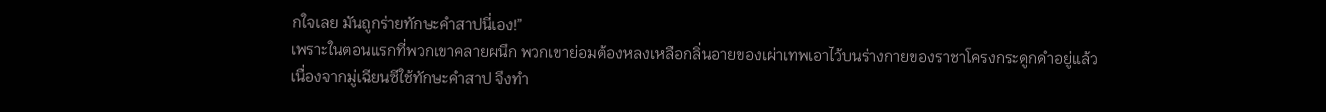กใจเลย มันถูกร่ายทักษะคำสาปนี่เอง!”
เพราะในตอนแรกที่พวกเขาคลายผนึก พวกเขาย่อมต้องหลงเหลือกลิ่นอายของเผ่าเทพเอาไว้บนร่างกายของราชาโครงกระดูกดำอยู่แล้ว
เนื่องจากมู่เฉียนซีใช้ทักษะคำสาป จึงทำ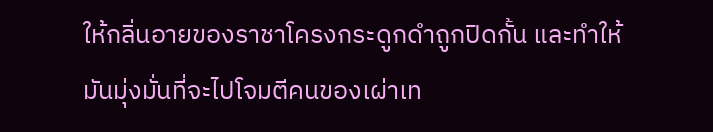ให้กลิ่นอายของราชาโครงกระดูกดำถูกปิดกั้น และทำให้มันมุ่งมั่นที่จะไปโจมตีคนของเผ่าเท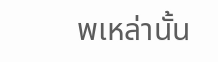พเหล่านั้น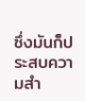ซึ่งมันก็ประสบความสำ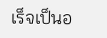เร็จเป็นอ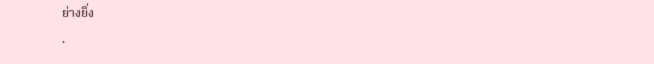ย่างยิ่ง
.